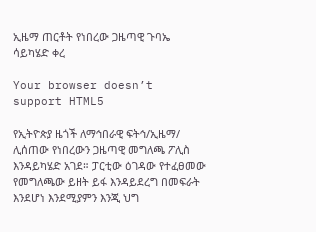ኢዜማ ጠርቶት የነበረው ጋዜጣዊ ጉባኤ ሳይካሄድ ቀረ

Your browser doesn’t support HTML5

የኢትዮጵያ ዜጎች ለማኅበራዊ ፍትኅ/ኢዜማ/ ሊሰጠው የነበረውን ጋዜጣዊ መግለጫ ፖሊስ እንዳይካሄድ አገደ። ፓርቲው ዕገዳው የተፈፀመው የመግለጫው ይዘት ይፋ እንዳይደረግ በመፍራት እንደሆነ እንደሚያምን እንጂ ህግ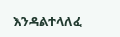እንዳልተላለፈ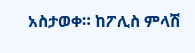አስታወቀ። ከፖሊስ ምላሽ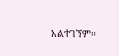አልተገኘም።